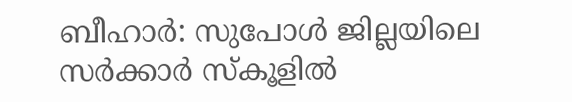ബീഹാർ: സുപോൾ ജില്ലയിലെ സർക്കാർ സ്കൂളിൽ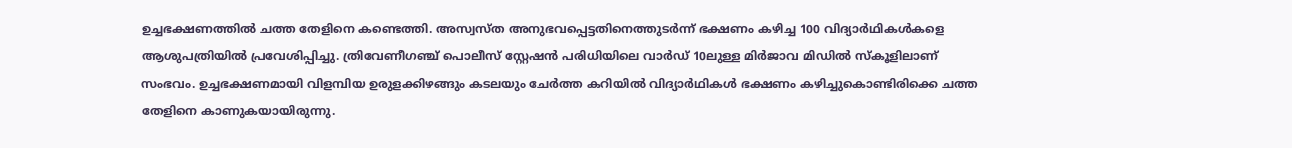ഉച്ചഭക്ഷണത്തിൽ ചത്ത തേളിനെ കണ്ടെത്തി. അസ്വസ്ത അനുഭവപ്പെട്ടതിനെത്തുടർന്ന് ഭക്ഷണം കഴിച്ച 100 വിദ്യാർഥികൾകളെ ആശുപത്രിയിൽ പ്രവേശിപ്പിച്ചു. ത്രിവേണീഗഞ്ച് പൊലീസ് സ്റ്റേഷൻ പരിധിയിലെ വാർഡ് 10ലുള്ള മിർജാവ മിഡിൽ സ്കൂളിലാണ് സംഭവം. ഉച്ചഭക്ഷണമായി വിളമ്പിയ ഉരുളക്കിഴങ്ങും കടലയും ചേർത്ത കറിയിൽ വിദ്യാർഥികൾ ഭക്ഷണം കഴിച്ചുകൊണ്ടിരിക്കെ ചത്ത തേളിനെ കാണുകയായിരുന്നു.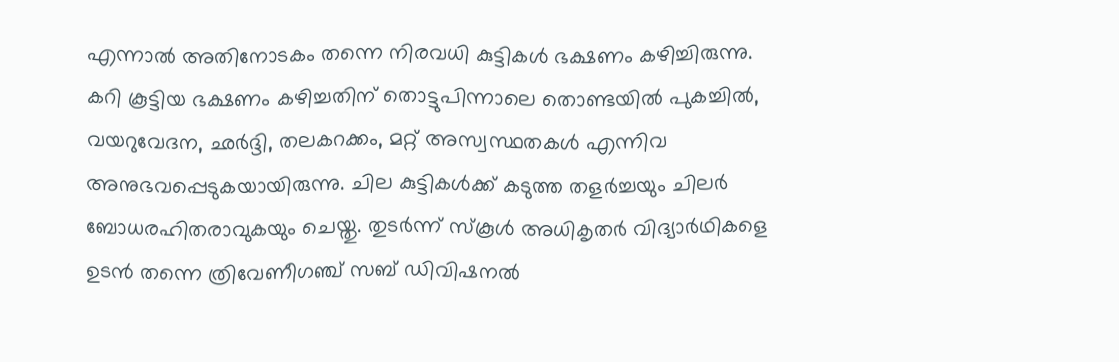എന്നാൽ അതിനോടകം തന്നെ നിരവധി കുട്ടികൾ ഭക്ഷണം കഴിച്ചിരുന്നു. കറി കൂട്ടിയ ഭക്ഷണം കഴിച്ചതിന് തൊട്ടുപിന്നാലെ തൊണ്ടയിൽ പുകച്ചിൽ, വയറുവേദന, ഛർദ്ദി, തലകറക്കം, മറ്റ് അസ്വസ്ഥതകൾ എന്നിവ അനുഭവപ്പെടുകയായിരുന്നു. ചില കുട്ടികൾക്ക് കടുത്ത തളർച്ചയും ചിലർ ബോധരഹിതരാവുകയും ചെയ്തു. തുടർന്ന് സ്കൂൾ അധികൃതർ വിദ്യാർഥികളെ ഉടൻ തന്നെ ത്രിവേണീഗഞ്ച് സബ് ഡിവിഷനൽ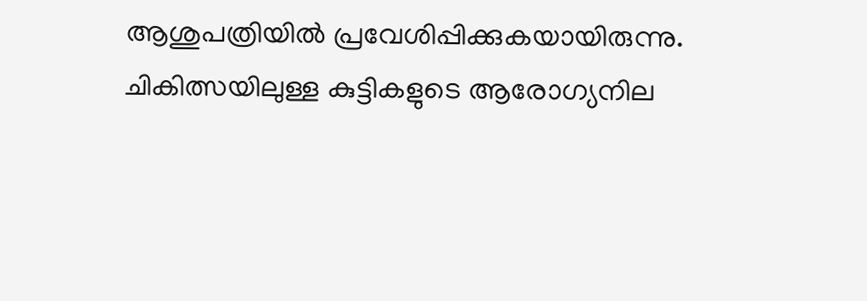ആശുപത്രിയിൽ പ്രവേശിപ്പിക്കുകയായിരുന്നു.
ചികിത്സയിലുള്ള കുട്ടികളുടെ ആരോഗ്യനില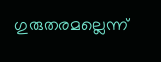ഗുരുതരമല്ലെന്ന്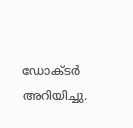ഡോക്ടർ അറിയിച്ചു.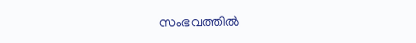സംഭവത്തിൽ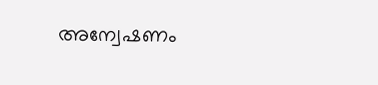അന്വേഷണം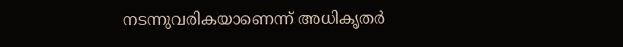നടന്നുവരികയാണെന്ന് അധികൃതർ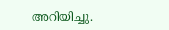അറിയിച്ചു.